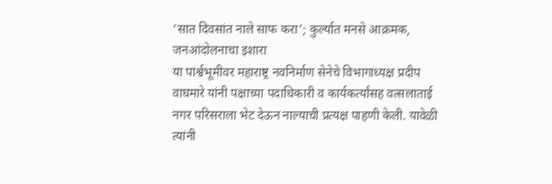‘सात दिवसांत नाले साफ करा’; कुर्ल्यात मनसे आक्रमक, जनआंदोलनाचा इशारा
या पार्श्वभूमीवर महाराष्ट्र नवनिर्माण सेनेचे विभागाध्यक्ष प्रदीप वाघमारे यांनी पक्षाच्या पदाधिकारी व कार्यकर्त्यांसह वत्सलाताई नगर परिसराला भेट देऊन नाल्याची प्रत्यक्ष पाहणी केली. यावेळी त्यांनी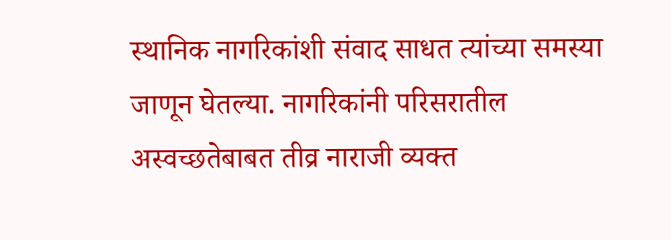स्थानिक नागरिकांशी संवाद साधत त्यांच्या समस्या जाणून घेतल्या. नागरिकांनी परिसरातील अस्वच्छतेबाबत तीव्र नाराजी व्यक्त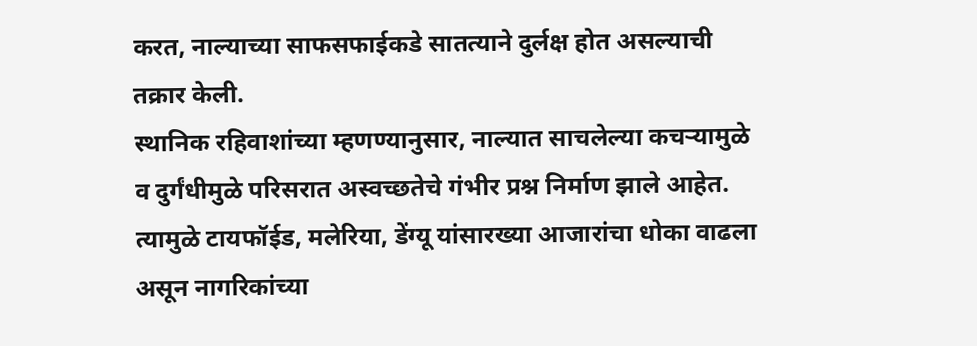करत, नाल्याच्या साफसफाईकडे सातत्याने दुर्लक्ष होत असल्याची तक्रार केली.
स्थानिक रहिवाशांच्या म्हणण्यानुसार, नाल्यात साचलेल्या कचऱ्यामुळे व दुर्गंधीमुळे परिसरात अस्वच्छतेचे गंभीर प्रश्न निर्माण झाले आहेत. त्यामुळे टायफॉईड, मलेरिया, डेंग्यू यांसारख्या आजारांचा धोका वाढला असून नागरिकांच्या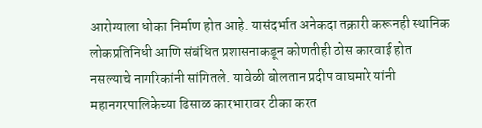आरोग्याला धोका निर्माण होत आहे. यासंदर्भात अनेकदा तक्रारी करूनही स्थानिक लोकप्रतिनिधी आणि संबंधित प्रशासनाकडून कोणतीही ठोस कारवाई होत नसल्याचे नागरिकांनी सांगितले. यावेळी बोलतान प्रदीप वाघमारे यांनी महानगरपालिकेच्या ढिसाळ कारभारावर टीका करत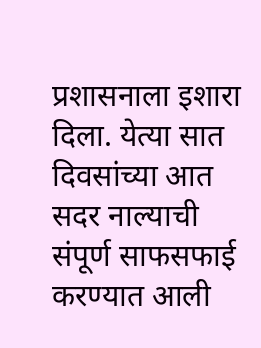प्रशासनाला इशारा दिला. येत्या सात दिवसांच्या आत सदर नाल्याची संपूर्ण साफसफाई करण्यात आली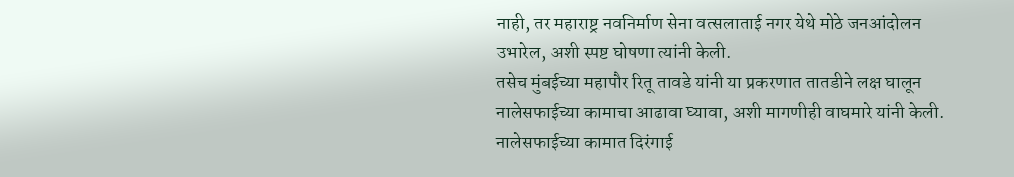नाही, तर महाराष्ट्र नवनिर्माण सेना वत्सलाताई नगर येथे मोठे जनआंदोलन उभारेल, अशी स्पष्ट घोषणा त्यांनी केली.
तसेच मुंबईच्या महापौर रितू तावडे यांनी या प्रकरणात तातडीने लक्ष घालून नालेसफाईच्या कामाचा आढावा घ्यावा, अशी मागणीही वाघमारे यांनी केली. नालेसफाईच्या कामात दिरंगाई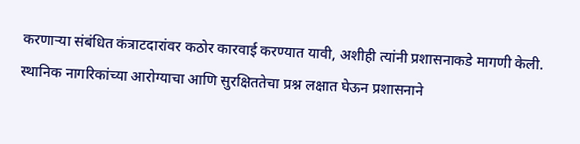करणाऱ्या संबंधित कंत्राटदारांवर कठोर कारवाई करण्यात यावी, अशीही त्यांनी प्रशासनाकडे मागणी केली. स्थानिक नागरिकांच्या आरोग्याचा आणि सुरक्षिततेचा प्रश्न लक्षात घेऊन प्रशासनाने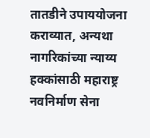तातडीने उपाययोजना कराव्यात, अन्यथा नागरिकांच्या न्याय्य हक्कांसाठी महाराष्ट्र नवनिर्माण सेना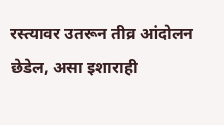रस्त्यावर उतरून तीव्र आंदोलन छेडेल, असा इशाराही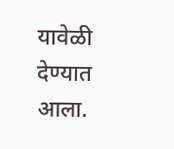यावेळी देण्यात आला.